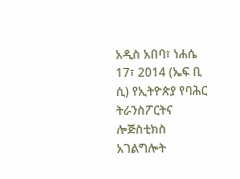አዲስ አበባ፣ ነሐሴ 17፣ 2014 (ኤፍ ቢ ሲ) የኢትዮጵያ የባሕር ትራንስፖርትና ሎጅስቲክስ አገልግሎት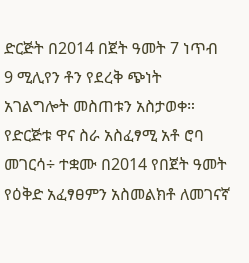ድርጅት በ2014 በጀት ዓመት 7 ነጥብ 9 ሚሊየን ቶን የደረቅ ጭነት አገልግሎት መስጠቱን አስታወቀ።
የድርጅቱ ዋና ስራ አስፈፃሚ አቶ ሮባ መገርሳ÷ ተቋሙ በ2014 የበጀት ዓመት የዕቅድ አፈፃፀምን አስመልክቶ ለመገናኛ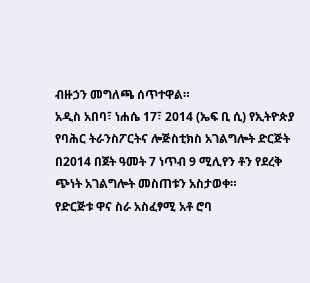ብዙኃን መግለጫ ሰጥተዋል።
አዲስ አበባ፣ ነሐሴ 17፣ 2014 (ኤፍ ቢ ሲ) የኢትዮጵያ የባሕር ትራንስፖርትና ሎጅስቲክስ አገልግሎት ድርጅት በ2014 በጀት ዓመት 7 ነጥብ 9 ሚሊየን ቶን የደረቅ ጭነት አገልግሎት መስጠቱን አስታወቀ።
የድርጅቱ ዋና ስራ አስፈፃሚ አቶ ሮባ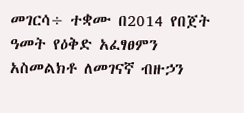መገርሳ÷ ተቋሙ በ2014 የበጀት ዓመት የዕቅድ አፈፃፀምን አስመልክቶ ለመገናኛ ብዙኃን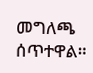መግለጫ ሰጥተዋል።